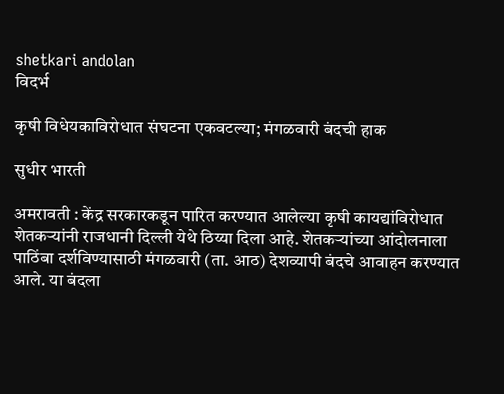shetkari andolan
विदर्भ

कृषी विधेयकाविरोधात संघटना एकवटल्या; मंगळवारी बंदची हाक

सुधीर भारती

अमरावती : केंद्र सरकारकडून पारित करण्यात आलेल्या कृषी कायद्यांविरोधात शेतकऱ्यांनी राजधानी दिल्ली येथे ठिय्या दिला आहे. शेतकऱ्यांच्या आंदोलनाला पाठिंबा दर्शविण्यासाठी मंगळवारी (ता. आठ) देशव्यापी बंदचे आवाहन करण्यात आले. या बंदला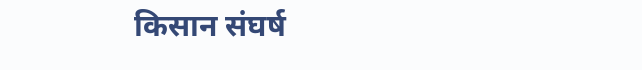किसान संघर्ष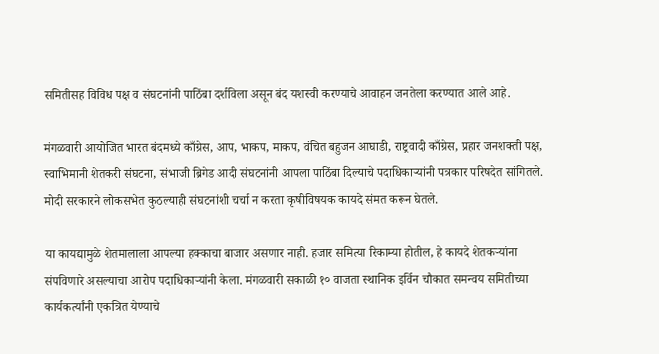समितीसह विविध पक्ष व संघटनांनी पाठिंबा दर्शविला असून बंद यशस्वी करण्याचे आवाहन जनतेला करण्यात आले आहे.

मंगळवारी आयोजित भारत बंदमध्ये काँग्रेस, आप, भाकप, माकप, वंचित बहुजन आघाडी, राष्ट्रवादी काँग्रेस, प्रहार जनशक्ती पक्ष, स्वाभिमानी शेतकरी संघटना, संभाजी ब्रिगेड आदी संघटनांनी आपला पाठिंबा दिल्याचे पदाधिकाऱ्यांनी पत्रकार परिषदेत सांगितले. मोदी सरकारने लोकसभेत कुठल्याही संघटनांशी चर्चा न करता कृषीविषयक कायदे संमत करून घेतले.

या कायद्यामुळे शेतमालाला आपल्या हक्काचा बाजार असणार नाही. हजार समित्या रिकाम्या होतील, हे कायदे शेतकऱ्यांना संपविणारे असल्याचा आरोप पदाधिकाऱ्यांनी केला. मंगळवारी सकाळी १० वाजता स्थानिक इर्विन चौकात समन्वय समितीच्या कार्यकर्त्यांनी एकत्रित येण्याचे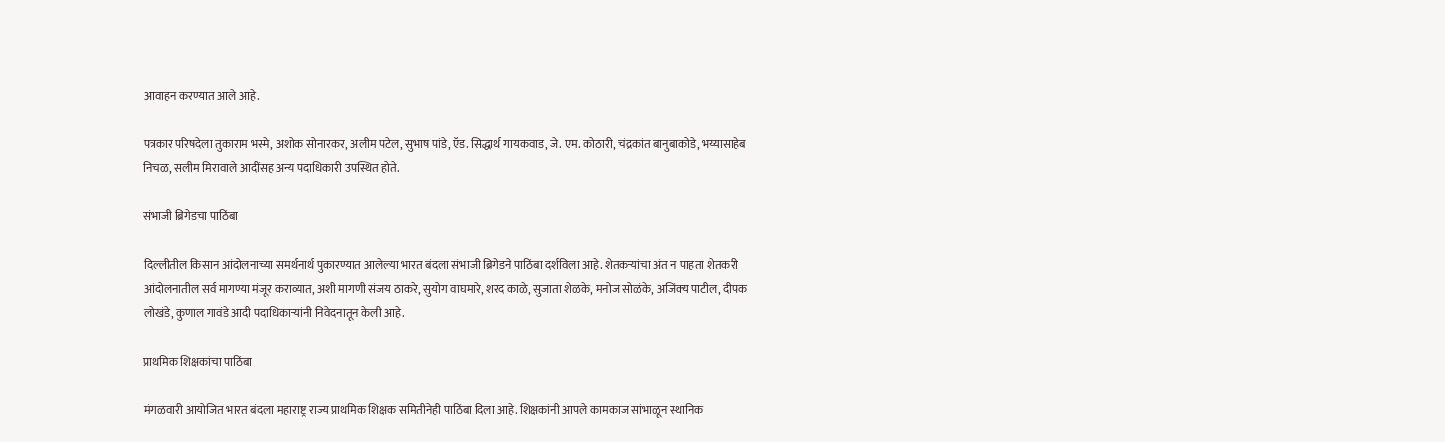आवाहन करण्यात आले आहे.

पत्रकार परिषदेला तुकाराम भस्मे, अशोक सोनारकर, अलीम पटेल, सुभाष पांडे, ऍड. सिद्धार्थ गायकवाड, जे. एम. कोठारी, चंद्रकांत बानुबाकोडे, भय्यासाहेब निचळ, सलीम मिरावाले आदींसह अन्य पदाधिकारी उपस्थित होते.

संभाजी ब्रिगेडचा पाठिंबा

दिल्लीतील किसान आंदोलनाच्या समर्थनार्थ पुकारण्यात आलेल्या भारत बंदला संभाजी ब्रिगेडने पाठिंबा दर्शविला आहे. शेतकऱ्यांचा अंत न पाहता शेतकरी आंदोलनातील सर्व मागण्या मंजूर कराव्यात, अशी मागणी संजय ठाकरे, सुयोग वाघमारे, शरद काळे, सुजाता शेळके, मनोज सोळंके, अजिंक्‍य पाटील, दीपक लोखंडे, कुणाल गावंडे आदी पदाधिकाऱ्यांनी निवेदनातून केली आहे.

प्राथमिक शिक्षकांचा पाठिंबा

मंगळवारी आयोजित भारत बंदला महाराष्ट्र राज्य प्राथमिक शिक्षक समितीनेही पाठिंबा दिला आहे. शिक्षकांनी आपले कामकाज सांभाळून स्थानिक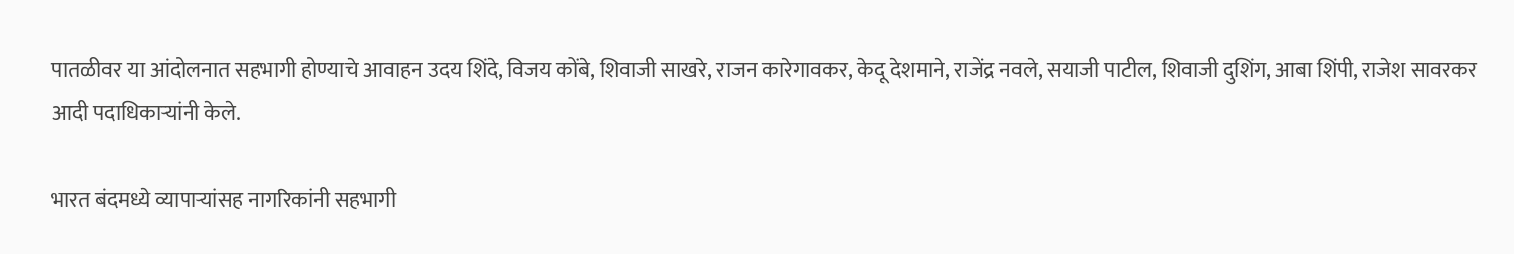पातळीवर या आंदोलनात सहभागी होण्याचे आवाहन उदय शिंदे, विजय कोंबे, शिवाजी साखरे, राजन कारेगावकर, केदू देशमाने, राजेंद्र नवले, सयाजी पाटील, शिवाजी दुशिंग, आबा शिंपी, राजेश सावरकर आदी पदाधिकाऱ्यांनी केले.

भारत बंदमध्ये व्यापाऱ्यांसह नागरिकांनी सहभागी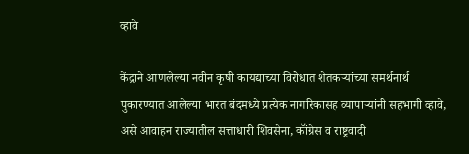व्हावे

केंद्राने आणलेल्या नवीन कृषी कायद्याच्या विरोधात शेतकऱ्यांच्या समर्थनार्थ पुकारण्यात आलेल्या भारत बंदमध्ये प्रत्येक नागरिकासह व्यापाऱ्यांनी सहभागी व्हावे, असे आवाहन राज्यातील सत्ताधारी शिवसेना, कॉंग्रेस व राष्ट्रवादी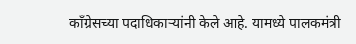कॉंग्रेसच्या पदाधिकाऱ्यांनी केले आहे. यामध्ये पालकमंत्री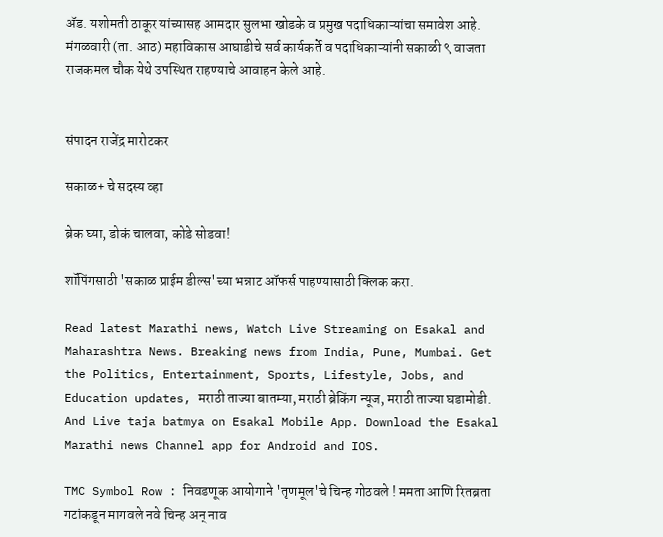ॲड. यशोमती ठाकूर यांच्यासह आमदार सुलभा खोडके व प्रमुख पदाधिकाऱ्यांचा समावेश आहे. मंगळवारी (ता. आठ) महाविकास आघाडीचे सर्व कार्यकर्ते व पदाधिकाऱ्यांनी सकाळी ९ वाजता राजकमल चौक येथे उपस्थित राहण्याचे आवाहन केले आहे.


संपादन राजेंद्र मारोटकर

सकाळ+ चे सदस्य व्हा

ब्रेक घ्या, डोकं चालवा, कोडे सोडवा!

शॉपिंगसाठी 'सकाळ प्राईम डील्स'च्या भन्नाट ऑफर्स पाहण्यासाठी क्लिक करा.

Read latest Marathi news, Watch Live Streaming on Esakal and Maharashtra News. Breaking news from India, Pune, Mumbai. Get the Politics, Entertainment, Sports, Lifestyle, Jobs, and Education updates, मराठी ताज्या बातम्या, मराठी ब्रेकिंग न्यूज, मराठी ताज्या घडामोडी. And Live taja batmya on Esakal Mobile App. Download the Esakal Marathi news Channel app for Android and IOS.

TMC Symbol Row : निवडणूक आयोगाने 'तृणमूल'चे चिन्ह गोठवले ! ममता आणि रितब्रता गटांकडून मागवले नवे चिन्ह अन् नाव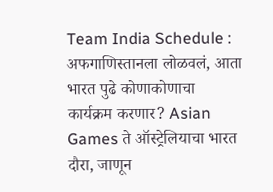Team India Schedule : अफगाणिस्तानला लोळवलं, आता भारत पुढे कोणाकोणाचा कार्यक्रम करणार? Asian Games ते ऑस्ट्रेलियाचा भारत दौरा, जाणून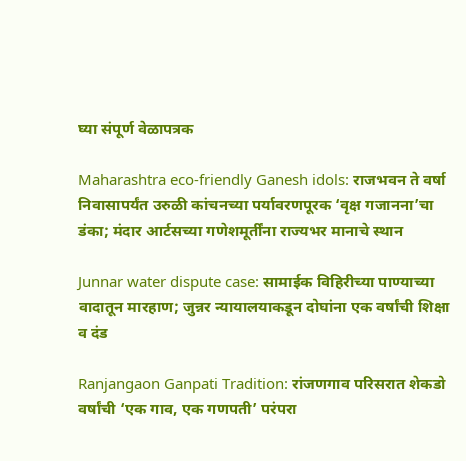घ्या संपूर्ण वेळापत्रक

Maharashtra eco-friendly Ganesh idols: राजभवन ते वर्षा निवासापर्यंत उरुळी कांचनच्या पर्यावरणपूरक ‘वृक्ष गजानना’चा डंका; मंदार आर्टसच्या गणेशमूर्तींना राज्यभर मानाचे स्थान

Junnar water dispute case: सामाईक विहिरीच्या पाण्याच्या वादातून मारहाण; जुन्नर न्यायालयाकडून दोघांना एक वर्षांची शिक्षा व दंड

Ranjangaon Ganpati Tradition: रांजणगाव परिसरात शेकडो वर्षांची ‘एक गाव, एक गणपती’ परंपरा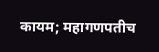कायम; महागणपतीच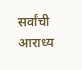सर्वांची आराध्य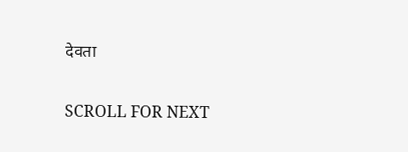देवता

SCROLL FOR NEXT